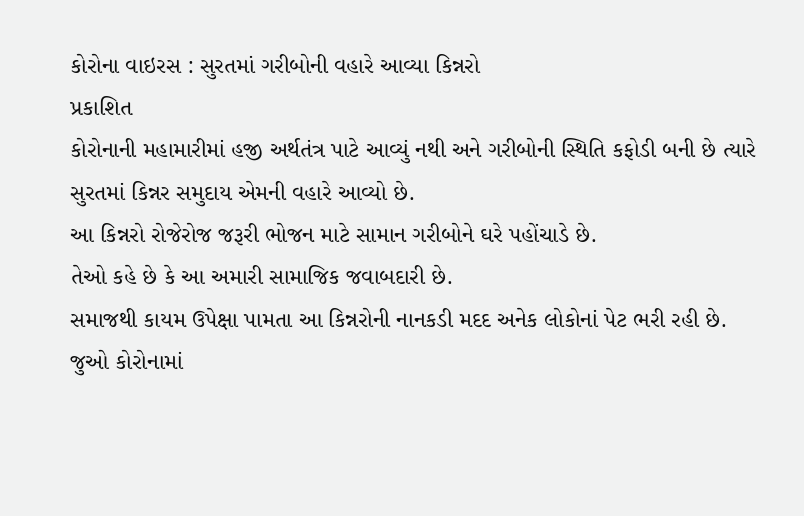કોરોના વાઇરસ : સુરતમાં ગરીબોની વહારે આવ્યા કિન્નરો
પ્રકાશિત
કોરોનાની મહામારીમાં હજી અર્થતંત્ર પાટે આવ્યું નથી અને ગરીબોની સ્થિતિ કફોડી બની છે ત્યારે સુરતમાં કિન્નર સમુદાય એમની વહારે આવ્યો છે.
આ કિન્નરો રોજેરોજ જરૂરી ભોજન માટે સામાન ગરીબોને ઘરે પહોંચાડે છે.
તેઓ કહે છે કે આ અમારી સામાજિક જવાબદારી છે.
સમાજથી કાયમ ઉપેક્ષા પામતા આ કિન્નરોની નાનકડી મદદ અનેક લોકોનાં પેટ ભરી રહી છે.
જુઓ કોરોનામાં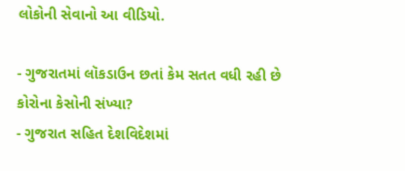લોકોની સેવાનો આ વીડિયો.

- ગુજરાતમાં લૉકડાઉન છતાં કેમ સતત વધી રહી છે કોરોના કેસોની સંખ્યા?
- ગુજરાત સહિત દેશવિદેશમાં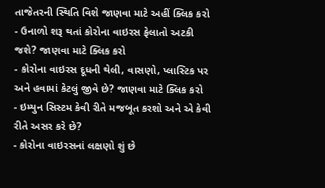તાજેતરની સ્થિતિ વિશે જાણવા માટે અહીં ક્લિક કરો
- ઉનાળો શરૂ થતાં કોરોના વાઇરસ ફેલાતો અટકી જશે? જાણવા માટે ક્લિક કરો
- કોરોના વાઇરસ દૂધની થેલી, વાસણો, પ્લાસ્ટિક પર અને હવામાં કેટલું જીવે છે? જાણવા માટે ક્લિક કરો
- ઇમ્યુન સિસ્ટમ કેવી રીતે મજબૂત કરશો અને એ કેવી રીતે અસર કરે છે?
- કોરોના વાઇરસનાં લક્ષણો શું છે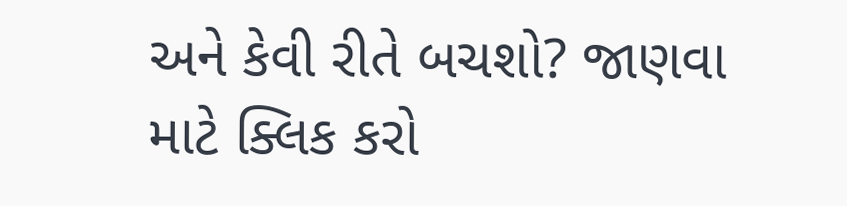અને કેવી રીતે બચશો? જાણવા માટે ક્લિક કરો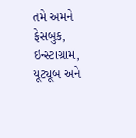તમે અમને ફેસબુક, ઇન્સ્ટાગ્રામ, યૂટ્યૂબ અને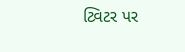ટ્વિટર પર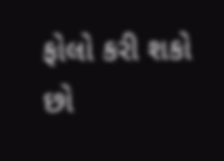ફોલો કરી શકો છો